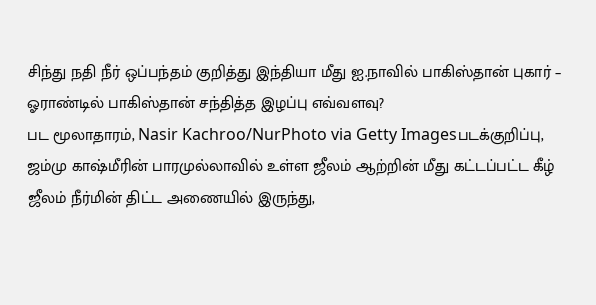சிந்து நதி நீர் ஒப்பந்தம் குறித்து இந்தியா மீது ஐ.நாவில் பாகிஸ்தான் புகார் – ஓராண்டில் பாகிஸ்தான் சந்தித்த இழப்பு எவ்வளவு?
பட மூலாதாரம், Nasir Kachroo/NurPhoto via Getty Imagesபடக்குறிப்பு, ஜம்மு காஷ்மீரின் பாரமுல்லாவில் உள்ள ஜீலம் ஆற்றின் மீது கட்டப்பட்ட கீழ் ஜீலம் நீர்மின் திட்ட அணையில் இருந்து,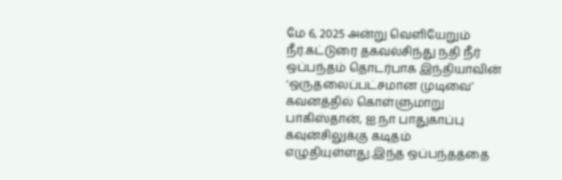மே 6, 2025 அன்று வெளியேறும் நீர்.கட்டுரை தகவல்சிந்து நதி நீர் ஒப்பந்தம் தொடர்பாக இந்தியாவின் ‘ஒருதலைப்பட்சமான முடிவை’ கவனத்தில் கொள்ளுமாறு பாகிஸ்தான், ஐ.நா பாதுகாப்பு கவுன்சிலுக்கு கடிதம் எழுதியுள்ளது.இந்த ஒப்பந்தத்தை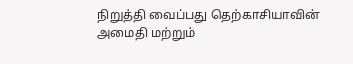நிறுத்தி வைப்பது தெற்காசியாவின் அமைதி மற்றும்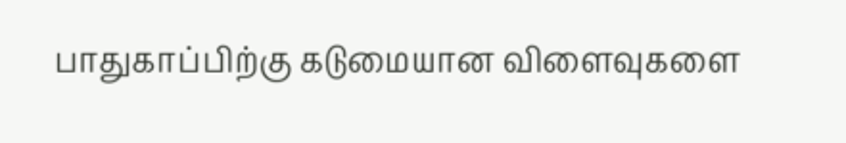பாதுகாப்பிற்கு கடுமையான விளைவுகளை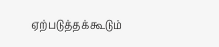ஏற்படுத்தக்கூடும்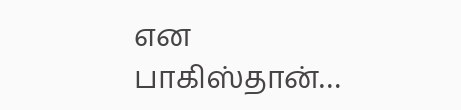என பாகிஸ்தான்…